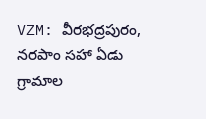VZM: వీరభద్రపురం, నరపాం సహా ఏడు గ్రామాల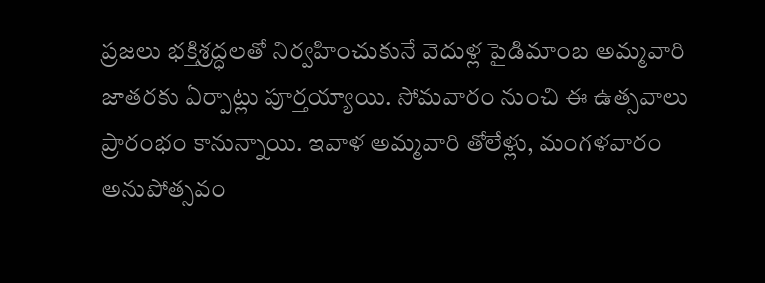ప్రజలు భక్తిశ్రద్ధలతో నిర్వహించుకునే వెదుళ్ల పైడిమాంబ అమ్మవారి జాతరకు ఏర్పాట్లు పూర్తయ్యాయి. సోమవారం నుంచి ఈ ఉత్సవాలు ప్రారంభం కానున్నాయి. ఇవాళ అమ్మవారి తోలేళ్లు, మంగళవారం అనుపోత్సవం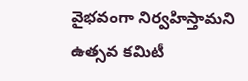వైభవంగా నిర్వహిస్తామని ఉత్సవ కమిటీ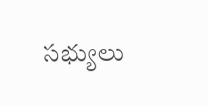సభ్యులు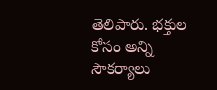తెలిపారు. భక్తుల కోసం అన్ని సౌకర్యాలు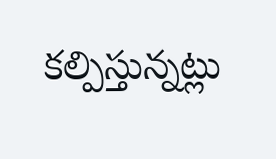కల్పిస్తున్నట్లు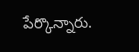పేర్కొన్నారు.